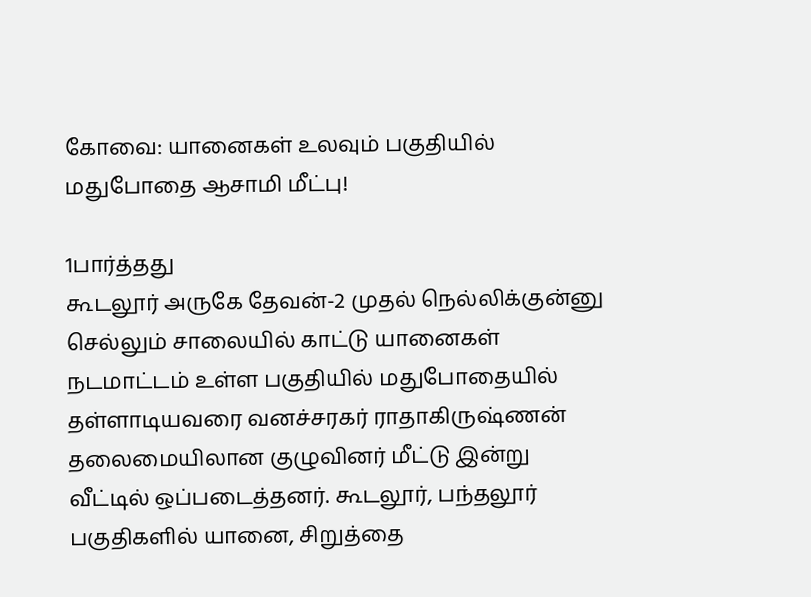கோவை: யானைகள் உலவும் பகுதியில் மதுபோதை ஆசாமி மீட்பு!

1பார்த்தது
கூடலூர் அருகே தேவன்-2 முதல் நெல்லிக்குன்னு செல்லும் சாலையில் காட்டு யானைகள் நடமாட்டம் உள்ள பகுதியில் மதுபோதையில் தள்ளாடியவரை வனச்சரகர் ராதாகிருஷ்ணன் தலைமையிலான குழுவினர் மீட்டு இன்று வீட்டில் ஒப்படைத்தனர். கூடலூர், பந்தலூர் பகுதிகளில் யானை, சிறுத்தை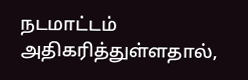நடமாட்டம் அதிகரித்துள்ளதால்,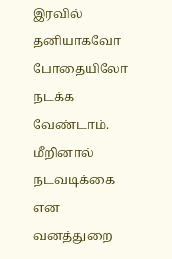இரவில் தனியாகவோ போதையிலோ நடக்க வேண்டாம். மீறினால் நடவடிக்கை என வனத்துறை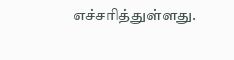எச்சரித்துள்ளது.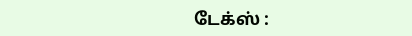டேக்ஸ் :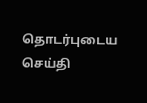தொடர்புடைய செய்தி